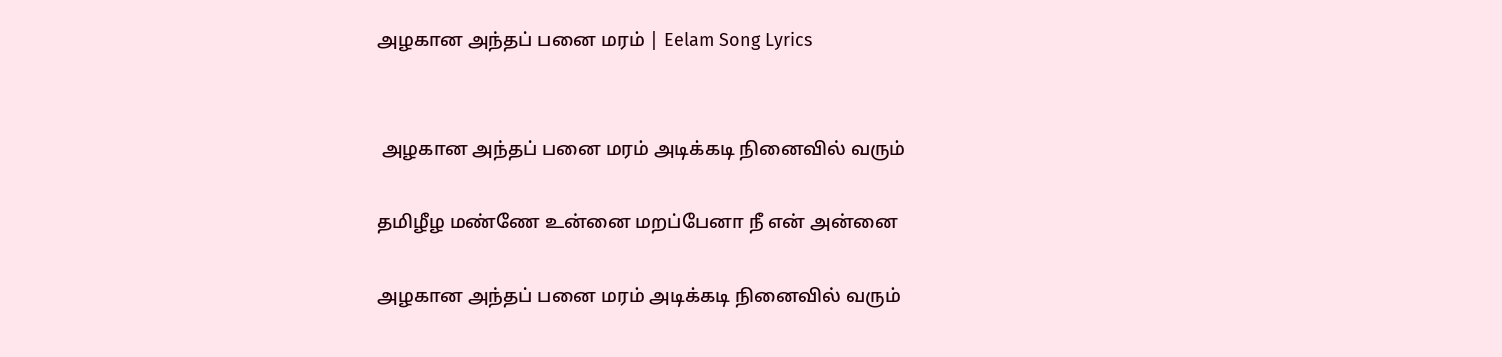அழகான அந்தப் பனை மரம் | Eelam Song Lyrics


 அழகான அந்தப் பனை மரம் அடிக்கடி நினைவில் வரும்

தமிழீழ மண்ணே உன்னை மறப்பேனா நீ என் அன்னை

அழகான அந்தப் பனை மரம் அடிக்கடி நினைவில் வரும்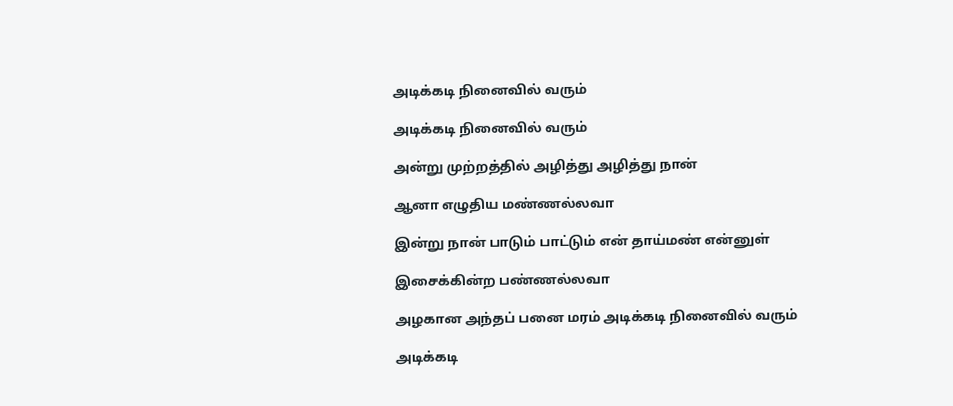அடிக்கடி நினைவில் வரும்

அடிக்கடி நினைவில் வரும்

அன்று முற்றத்தில் அழித்து அழித்து நான்

ஆனா எழுதிய மண்ணல்லவா

இன்று நான் பாடும் பாட்டும் என் தாய்மண் என்னுள்

இசைக்கின்ற பண்ணல்லவா

அழகான அந்தப் பனை மரம் அடிக்கடி நினைவில் வரும்

அடிக்கடி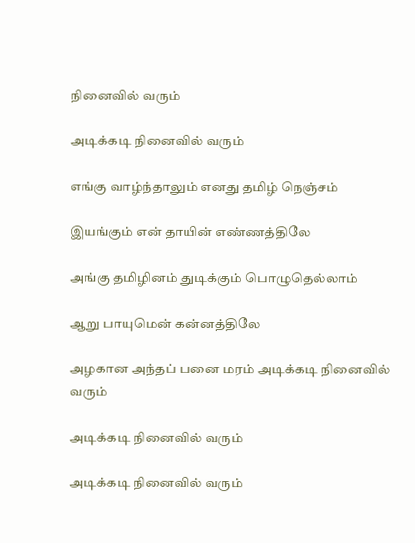நினைவில் வரும்

அடிக்கடி நினைவில் வரும்

எங்கு வாழ்ந்தாலும் எனது தமிழ் நெஞ்சம்

இயங்கும் என் தாயின் எண்ணத்திலே

அங்கு தமிழினம் துடிக்கும் பொழுதெல்லாம்

ஆறு பாயுமென் கன்னத்திலே

அழகான அந்தப் பனை மரம் அடிக்கடி நினைவில் வரும்

அடிக்கடி நினைவில் வரும்

அடிக்கடி நினைவில் வரும்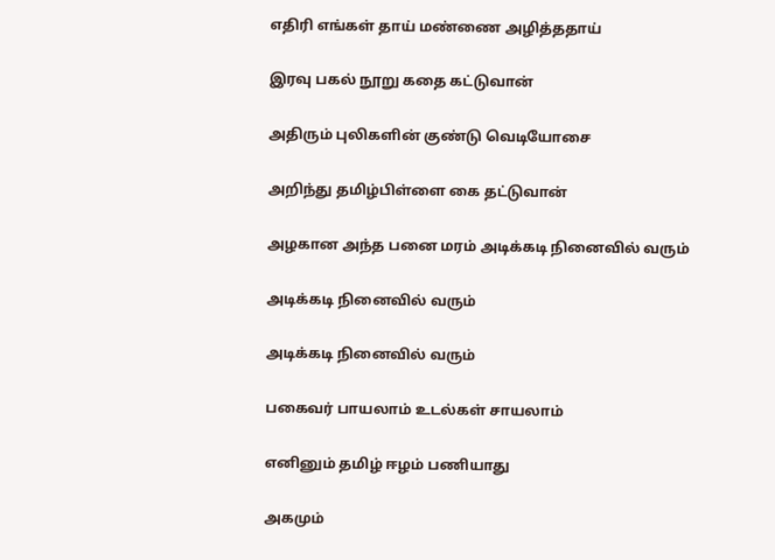எதிரி எங்கள் தாய் மண்ணை அழித்ததாய்

இரவு பகல் நூறு கதை கட்டுவான்

அதிரும் புலிகளின் குண்டு வெடியோசை

அறிந்து தமிழ்பிள்ளை கை தட்டுவான்

அழகான அந்த பனை மரம் அடிக்கடி நினைவில் வரும்

அடிக்கடி நினைவில் வரும்

அடிக்கடி நினைவில் வரும்

பகைவர் பாயலாம் உடல்கள் சாயலாம்

எனினும் தமிழ் ஈழம் பணியாது

அகமும்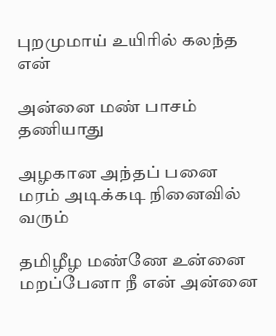புறமுமாய் உயிரில் கலந்த என்

அன்னை மண் பாசம் தணியாது

அழகான அந்தப் பனை மரம் அடிக்கடி நினைவில் வரும்

தமிழீழ மண்ணே உன்னை மறப்பேனா நீ என் அன்னை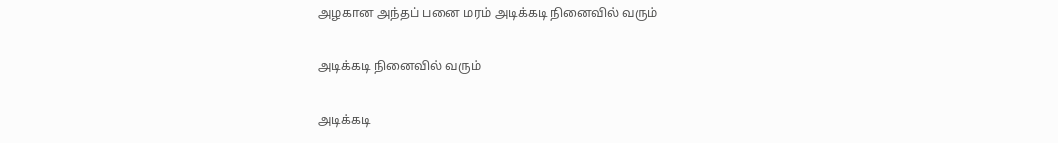அழகான அந்தப் பனை மரம் அடிக்கடி நினைவில் வரும்

அடிக்கடி நினைவில் வரும்

அடிக்கடி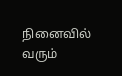நினைவில் வரும்